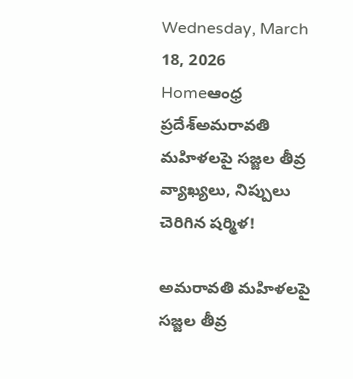Wednesday, March 18, 2026
Homeఆంధ్ర ప్రదేశ్అమరావతి మహిళలపై సజ్జల తీవ్ర వ్యాఖ్యలు, నిప్పులు చెరిగిన షర్మిళ!

అమరావతి మహిళలపై సజ్జల తీవ్ర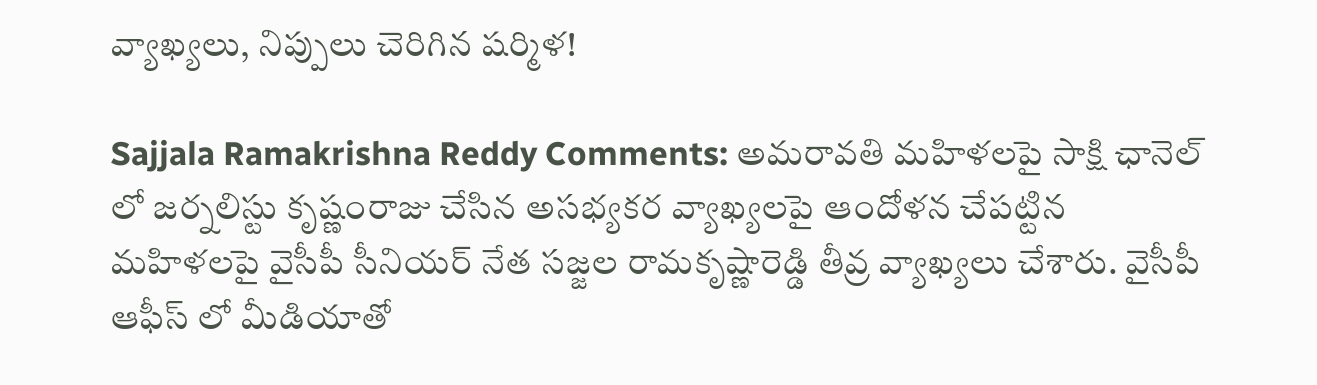వ్యాఖ్యలు, నిప్పులు చెరిగిన షర్మిళ!

Sajjala Ramakrishna Reddy Comments: అమరావతి మహిళలపై సాక్షి ఛానెల్‌ లో జర్నలిస్టు కృష్ణంరాజు చేసిన అసభ్యకర వ్యాఖ్యలపై ఆందోళన చేపట్టిన మహిళలపై వైసీపీ సీనియర్ నేత సజ్జల రామకృష్ణారెడ్డి తీవ్ర వ్యాఖ్యలు చేశారు. వైసీపీ ఆఫీస్ లో మీడియాతో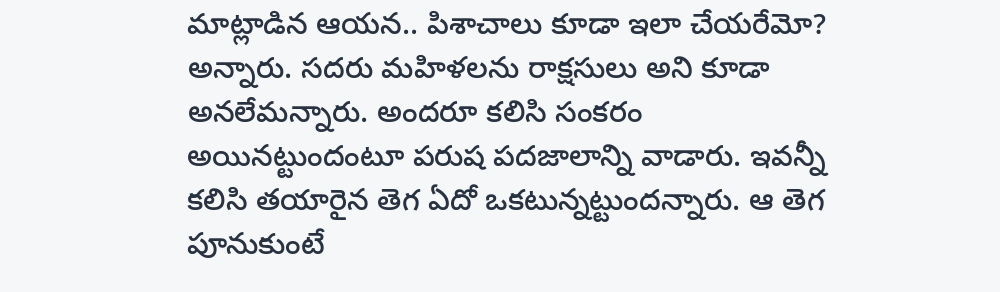మాట్లాడిన ఆయన.. పిశాచాలు కూడా ఇలా చేయరేమో? అన్నారు. సదరు మహిళలను రాక్షసులు అని కూడా అనలేమన్నారు. అందరూ కలిసి సంకరం అయినట్టుందంటూ పరుష పదజాలాన్ని వాడారు. ఇవన్నీ కలిసి తయారైన తెగ ఏదో ఒకటున్నట్టుందన్నారు. ఆ తెగ పూనుకుంటే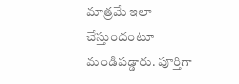మాత్రమే ఇలా చేస్తుందంటూ మండిపడ్డారు. పూర్తిగా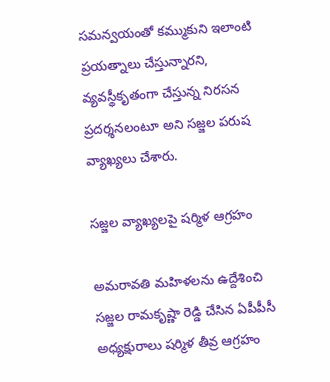సమన్వయంతో కమ్ముకుని ఇలాంటి ప్రయత్నాలు చేస్తున్నారని, వ్యవస్థీకృతంగా చేస్తున్న నిరసన ప్రదర్శనలంటూ అని సజ్జల పరుష వ్యాఖ్యలు చేశారు.

సజ్జల వ్యాఖ్యలపై షర్మిళ ఆగ్రహం

అమరావతి మహిళలను ఉద్దేశించి సజ్జల రామకృష్ణా రెడ్డి చేసిన ఏపీపీసీ అధ్యక్షురాలు షర్మిళ తీవ్ర ఆగ్రహం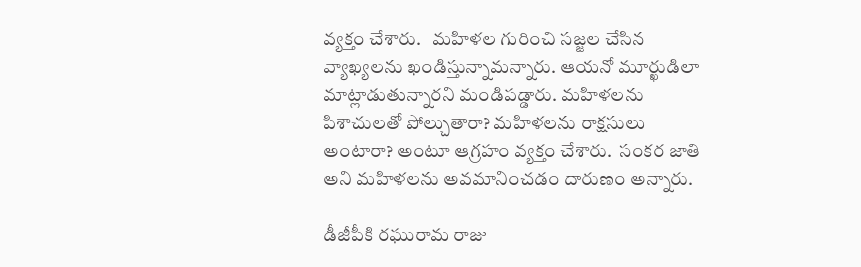వ్యక్తం చేశారు.   మహిళల గురించి సజ్జల చేసిన వ్యాఖ్యలను ఖండిస్తున్నామన్నారు. ఆయనో మూర్ఖుడిలా మాట్లాడుతున్నారని మండిపడ్డారు. మహిళలను పిశాచులతో పోల్చుతారా? మహిళలను రాక్షసులు అంటారా? అంటూ ఆగ్రహం వ్యక్తం చేశారు.  సంకర జాతి అని మహిళలను అవమానించడం దారుణం అన్నారు.

డీజీపీకి రఘురామ రాజు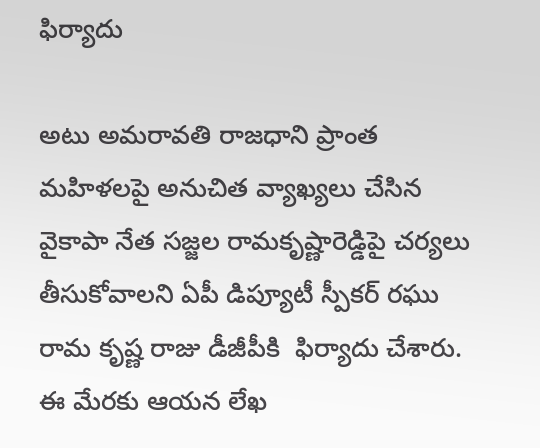ఫిర్యాదు

అటు అమరావతి రాజధాని ప్రాంత మహిళలపై అనుచిత వ్యాఖ్యలు చేసిన వైకాపా నేత సజ్జల రామకృష్ణారెడ్డిపై చర్యలు తీసుకోవాలని ఏపీ డిప్యూటీ స్పీకర్‌ రఘు రామ కృష్ణ రాజు డీజీపీకి  ఫిర్యాదు చేశారు. ఈ మేరకు ఆయన లేఖ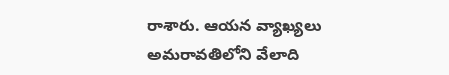రాశారు. ఆయన వ్యాఖ్యలు అమరావతిలోని వేలాది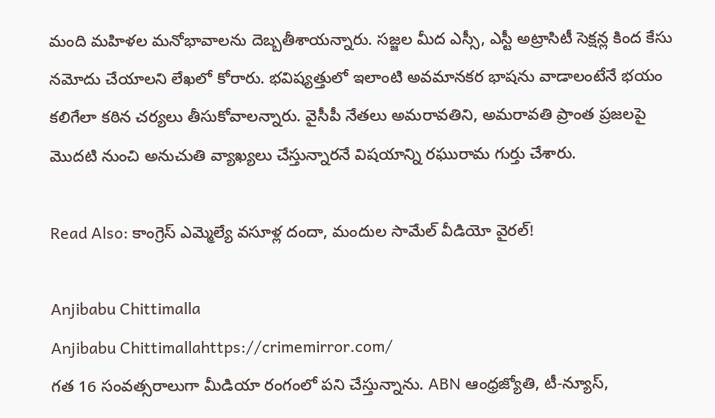మంది మహిళల మనోభావాలను దెబ్బతీశాయన్నారు. సజ్జల మీద ఎస్సీ, ఎస్టీ అట్రాసిటీ సెక్షన్ల కింద కేసు నమోదు చేయాలని లేఖలో కోరారు. భవిష్యత్తులో ఇలాంటి అవమానకర భాషను వాడాలంటేనే భయం కలిగేలా కఠిన చర్యలు తీసుకోవాలన్నారు. వైసీపీ నేతలు అమరావతిని, అమరావతి ప్రాంత ప్రజలపై మొదటి నుంచి అనుచుతి వ్యాఖ్యలు చేస్తున్నారనే విషయాన్ని రఘురామ గుర్తు చేశారు.

Read Also: కాంగ్రెస్ ఎమ్మెల్యే వసూళ్ల దందా, మందుల సామేల్ వీడియో వైరల్!

Anjibabu Chittimalla
Anjibabu Chittimallahttps://crimemirror.com/
గత 16 సంవత్సరాలుగా మీడియా రంగంలో పని చేస్తున్నాను. ABN ఆంధ్రజ్యోతి, టీ-న్యూస్‌,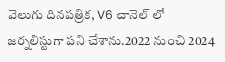వెలుగు దినపత్రిక, V6 చానెల్ లో జర్నలిస్టుగా పని చేశాను.2022 నుంచి 2024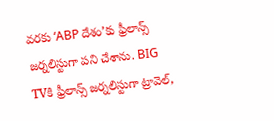వరకు ‘ABP దేశం’కు ఫ్రీలాన్స్ జర్నలిస్టుగా పని చేశాను. BIG TVకి ఫ్రీలాన్స్ జర్నలిస్టుగా ట్రావెల్,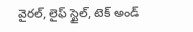వైరల్, లైఫ్ స్టైల్, టెక్ అండ్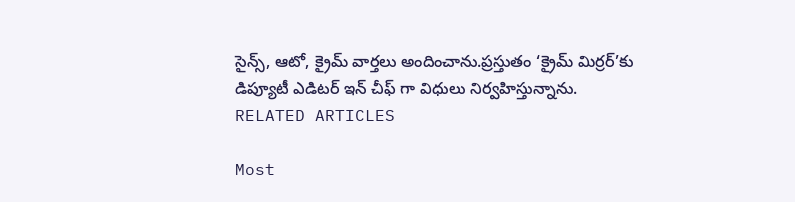సైన్స్, ఆటో, క్రైమ్ వార్తలు అందించాను.ప్రస్తుతం ‘క్రైమ్ మిర్రర్’కు డిప్యూటీ ఎడిటర్ ఇన్ చీఫ్ గా విధులు నిర్వహిస్తున్నాను.
RELATED ARTICLES

Most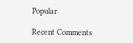Popular

Recent Comments